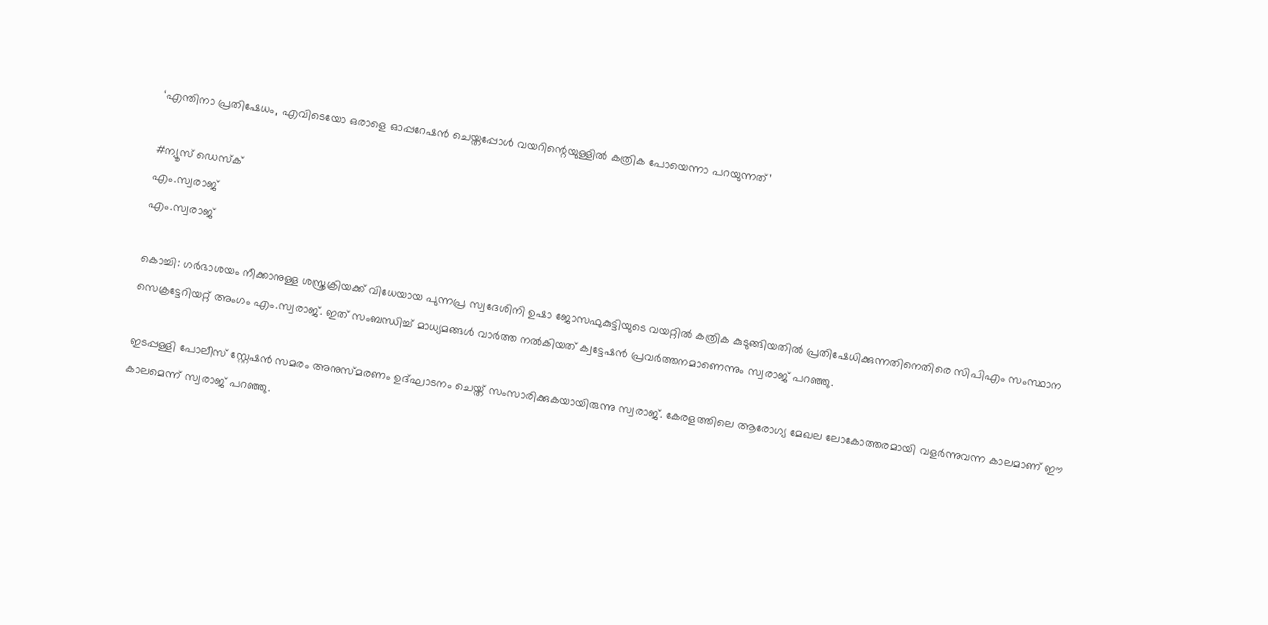‘എന്തിനാ പ്രതിഷേധം, എവിടെയോ ഒരാളെ ഓപ്പറേഷൻ ചെയ്തപ്പോൾ വയറിന്റെയുള്ളിൽ കത്രിക പോയെന്നാ പറയുന്നത്’

#ന്യൂസ് ഡെസ്ക്
എം.സ്വരാജ്‌
എം.സ്വരാജ്‌

കൊച്ചി: ഗർഭാശയം നീക്കാനുള്ള ശസ്ത്രക്രിയക്ക് വിധേയായ പുന്നപ്ര സ്വദേശിനി ഉഷാ ജോസഫുകുട്ടിയുടെ വയറ്റിൽ കത്രിക കുടുങ്ങിയതിൽ പ്രതിഷേധിക്കുന്നതിനെതിരെ സിപിഎം സംസ്ഥാന സെക്രട്ടേറിയറ്റ് അംഗം എം.സ്വരാജ്. ഇത് സംബന്ധിച്ച് മാധ്യമങ്ങൾ വാർത്ത നൽകിയത് ക്വട്ടേഷൻ പ്രവർത്തനമാണെന്നും സ്വരാജ് പറഞ്ഞു.

ഇടപ്പള്ളി പോലീസ് സ്റ്റേഷൻ സമരം അനുസ്മരണം ഉദ്ഘാടനം ചെയ്ത് സംസാരിക്കുകയായിരുന്നു സ്വരാജ്. കേരളത്തിലെ ആരോഗ്യ മേഖല ലോകോത്തരമായി വളർന്നുവന്ന കാലമാണ് ഈ കാലമെന്ന് സ്വരാജ് പറഞ്ഞു.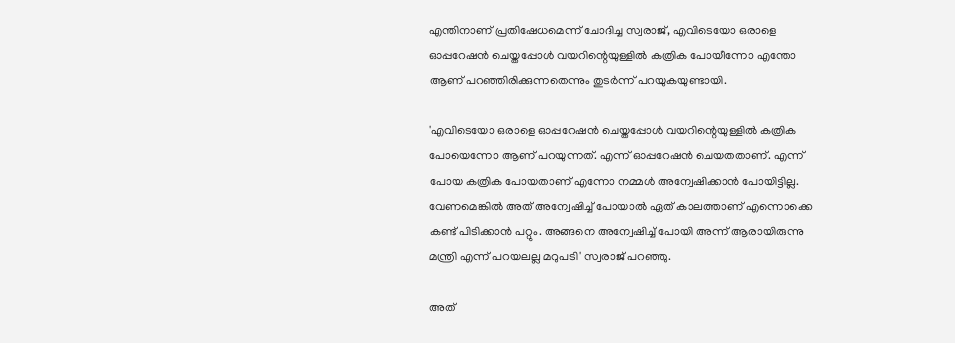എന്തിനാണ് പ്രതിഷേധമെന്ന് ചോദിച്ച സ്വരാജ്, എവിടെയോ ഒരാളെ ഓപ്പറേഷൻ ചെയ്തപ്പോൾ വയറിന്റെയുള്ളിൽ കത്രിക പോയീന്നോ എന്തോ ആണ് പറഞ്ഞിരിക്കുന്നതെന്നും തുടർന്ന് പറയുകയുണ്ടായി.

'എവിടെയോ ഒരാളെ ഓപ്പറേഷൻ ചെയ്തപ്പോൾ വയറിന്റെയുള്ളിൽ കത്രിക പോയെന്നോ ആണ് പറയുന്നത്. എന്ന് ഓപ്പറേഷൻ ചെയതതാണ്. എന്ന് പോയ കത്രിക പോയതാണ് എന്നോ നമ്മൾ അന്വേഷിക്കാൻ പോയിട്ടില്ല. വേണമെങ്കിൽ അത് അന്വേഷിച്ച് പോയാൽ ഏത് കാലത്താണ് എന്നൊക്കെ കണ്ട് പിടിക്കാൻ പറ്റും. അങ്ങനെ അന്വേഷിച്ച് പോയി അന്ന് ആരായിരുന്നു മന്ത്രി എന്ന് പറയലല്ല മറുപടി' സ്വരാജ് പറഞ്ഞു.

അത്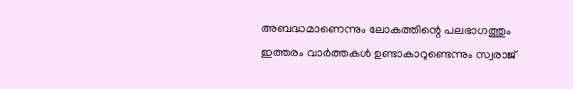അബദ്ധമാണെന്നും ലോകത്തിന്റെ പലഭാഗത്തും ഇത്തരം വാർത്തകൾ ഉണ്ടാകാറുണ്ടെന്നും സ്വരാജ്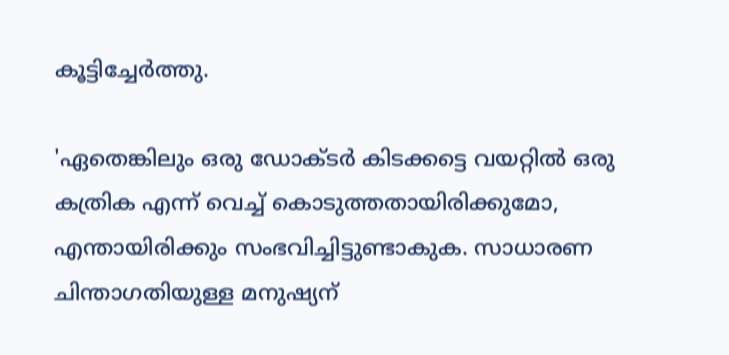കൂട്ടിച്ചേർത്തു.

'ഏതെങ്കിലും ഒരു ഡോക്ടർ കിടക്കട്ടെ വയറ്റിൽ ഒരു കത്രിക എന്ന് വെച്ച് കൊടുത്തതായിരിക്കുമോ, എന്തായിരിക്കും സംഭവിച്ചിട്ടുണ്ടാകുക. സാധാരണ ചിന്താഗതിയുള്ള മനുഷ്യന്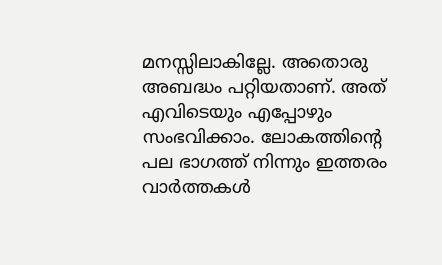മനസ്സിലാകില്ലേ. അതൊരു അബദ്ധം പറ്റിയതാണ്. അത് എവിടെയും എപ്പോഴും സംഭവിക്കാം. ലോകത്തിന്റെ പല ഭാഗത്ത് നിന്നും ഇത്തരം വാർത്തകൾ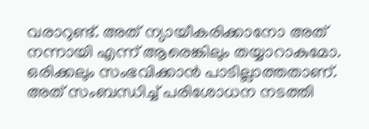വരാറുണ്ട്. അത് ന്യായീകരിക്കാനോ അത് നന്നായി എന്ന് ആരെങ്കിലും തയ്യാറാകുമോ. ഒരിക്കലും സംഭവിക്കാൻ പാടില്ലാത്തതാണ്. അത് സംബന്ധിച്ച് പരിശോധന നടത്തി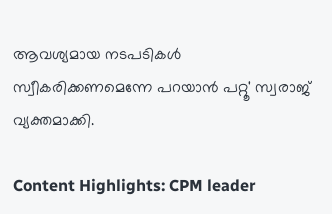ആവശ്യമായ നടപടികൾ സ്വീകരിക്കണമെന്നേ പറയാൻ പറ്റൂ' സ്വരാജ് വ്യക്തമാക്കി.

Content Highlights: CPM leader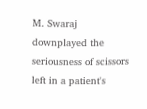M. Swaraj downplayed the seriousness of scissors left in a patient's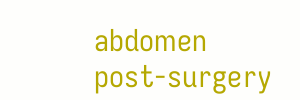abdomen post-surgery